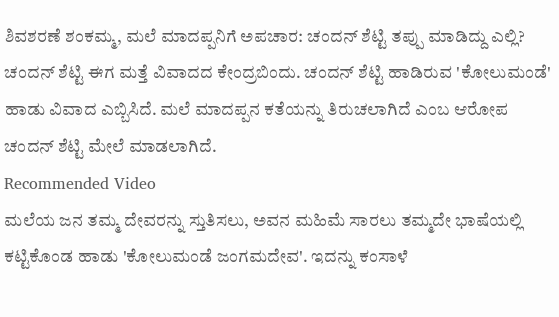ಶಿವಶರಣೆ ಶಂಕಮ್ಮ, ಮಲೆ ಮಾದಪ್ಪನಿಗೆ ಅಪಚಾರ: ಚಂದನ್ ಶೆಟ್ಟಿ ತಪ್ಪು ಮಾಡಿದ್ದು ಎಲ್ಲಿ?
ಚಂದನ್ ಶೆಟ್ಟಿ ಈಗ ಮತ್ತೆ ವಿವಾದದ ಕೇಂದ್ರಬಿಂದು. ಚಂದನ್ ಶೆಟ್ಟಿ ಹಾಡಿರುವ 'ಕೋಲುಮಂಡೆ' ಹಾಡು ವಿವಾದ ಎಬ್ಬಿಸಿದೆ. ಮಲೆ ಮಾದಪ್ಪನ ಕತೆಯನ್ನು ತಿರುಚಲಾಗಿದೆ ಎಂಬ ಆರೋಪ ಚಂದನ್ ಶೆಟ್ಟಿ ಮೇಲೆ ಮಾಡಲಾಗಿದೆ.
Recommended Video
ಮಲೆಯ ಜನ ತಮ್ಮ ದೇವರನ್ನು ಸ್ತುತಿಸಲು, ಅವನ ಮಹಿಮೆ ಸಾರಲು ತಮ್ಮದೇ ಭಾಷೆಯಲ್ಲಿ ಕಟ್ಟಿಕೊಂಡ ಹಾಡು 'ಕೋಲುಮಂಡೆ ಜಂಗಮದೇವ'. ಇದನ್ನು ಕಂಸಾಳೆ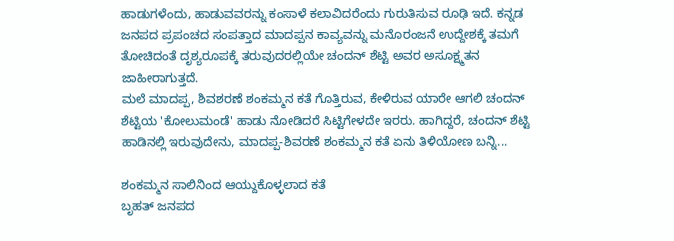ಹಾಡುಗಳೆಂದು, ಹಾಡುವವರನ್ನು ಕಂಸಾಳೆ ಕಲಾವಿದರೆಂದು ಗುರುತಿಸುವ ರೂಢಿ ಇದೆ. ಕನ್ನಡ ಜನಪದ ಪ್ರಪಂಚದ ಸಂಪತ್ತಾದ ಮಾದಪ್ಪನ ಕಾವ್ಯವನ್ನು ಮನೊರಂಜನೆ ಉದ್ದೇಶಕ್ಕೆ ತಮಗೆ ತೋಚಿದಂತೆ ದೃಶ್ಯರೂಪಕ್ಕೆ ತರುವುದರಲ್ಲಿಯೇ ಚಂದನ್ ಶೆಟ್ಟಿ ಅವರ ಅಸೂಕ್ಷ್ಮತನ ಜಾಹೀರಾಗುತ್ತದೆ.
ಮಲೆ ಮಾದಪ್ಪ, ಶಿವಶರಣೆ ಶಂಕಮ್ಮನ ಕತೆ ಗೊತ್ತಿರುವ, ಕೇಳಿರುವ ಯಾರೇ ಆಗಲಿ ಚಂದನ್ ಶೆಟ್ಟಿಯ 'ಕೋಲುಮಂಡೆ' ಹಾಡು ನೋಡಿದರೆ ಸಿಟ್ಟಿಗೇಳದೇ ಇರರು. ಹಾಗಿದ್ದರೆ, ಚಂದನ್ ಶೆಟ್ಟಿ ಹಾಡಿನಲ್ಲಿ ಇರುವುದೇನು, ಮಾದಪ್ಪ-ಶಿವರಣೆ ಶಂಕಮ್ಮನ ಕತೆ ಏನು ತಿಳಿಯೋಣ ಬನ್ನಿ...

ಶಂಕಮ್ಮನ ಸಾಲಿನಿಂದ ಆಯ್ದುಕೊಳ್ಳಲಾದ ಕತೆ
ಬೃಹತ್ ಜನಪದ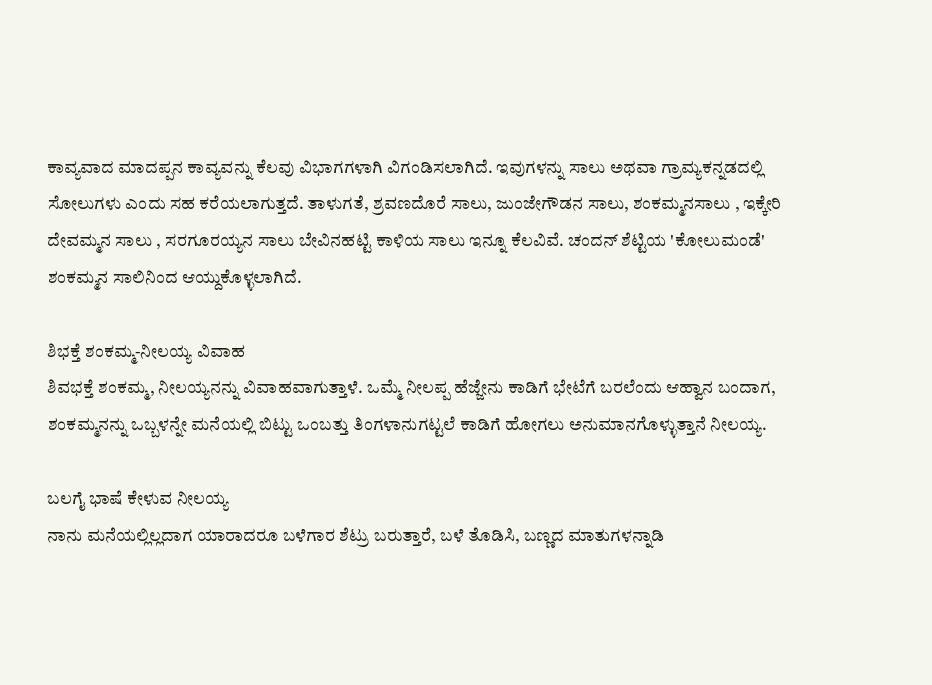ಕಾವ್ಯವಾದ ಮಾದಪ್ಪನ ಕಾವ್ಯವನ್ನು ಕೆಲವು ವಿಭಾಗಗಳಾಗಿ ವಿಗಂಡಿಸಲಾಗಿದೆ. ಇವುಗಳನ್ನು ಸಾಲು ಅಥವಾ ಗ್ರಾಮ್ಯಕನ್ನಡದಲ್ಲಿ ಸೋಲುಗಳು ಎಂದು ಸಹ ಕರೆಯಲಾಗುತ್ತದೆ. ತಾಳುಗತೆ, ಶ್ರವಣದೊರೆ ಸಾಲು, ಜುಂಜೇಗೌಡನ ಸಾಲು, ಶಂಕಮ್ಮನಸಾಲು , ಇಕ್ಕೇರಿ ದೇವಮ್ಮನ ಸಾಲು , ಸರಗೂರಯ್ಯನ ಸಾಲು ಬೇವಿನಹಟ್ಟಿ ಕಾಳಿಯ ಸಾಲು ಇನ್ನೂ ಕೆಲವಿವೆ. ಚಂದನ್ ಶೆಟ್ಟಿಯ 'ಕೋಲುಮಂಡೆ' ಶಂಕಮ್ಮನ ಸಾಲಿನಿಂದ ಆಯ್ದುಕೊಳ್ಳಲಾಗಿದೆ.

ಶಿಭಕ್ತೆ ಶಂಕಮ್ಮ-ನೀಲಯ್ಯ ವಿವಾಹ
ಶಿವಭಕ್ತೆ ಶಂಕಮ್ಮ, ನೀಲಯ್ಯನನ್ನು ವಿವಾಹವಾಗುತ್ತಾಳೆ. ಒಮ್ಮೆ ನೀಲಪ್ಪ ಹೆಜ್ಜೇನು ಕಾಡಿಗೆ ಭೇಟೆಗೆ ಬರಲೆಂದು ಆಹ್ವಾನ ಬಂದಾಗ, ಶಂಕಮ್ಮನನ್ನು ಒಬ್ಬಳನ್ನೇ ಮನೆಯಲ್ಲಿ ಬಿಟ್ಟು ಒಂಬತ್ತು ತಿಂಗಳಾನುಗಟ್ಟಲೆ ಕಾಡಿಗೆ ಹೋಗಲು ಅನುಮಾನಗೊಳ್ಳುತ್ತಾನೆ ನೀಲಯ್ಯ.

ಬಲಗೈ ಭಾಷೆ ಕೇಳುವ ನೀಲಯ್ಯ
ನಾನು ಮನೆಯಲ್ಲಿಲ್ಲದಾಗ ಯಾರಾದರೂ ಬಳೆಗಾರ ಶೆಟ್ರು ಬರುತ್ತಾರೆ, ಬಳೆ ತೊಡಿಸಿ, ಬಣ್ಣದ ಮಾತುಗಳನ್ನಾಡಿ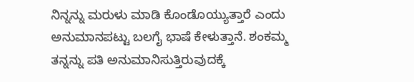ನಿನ್ನನ್ನು ಮರುಳು ಮಾಡಿ ಕೊಂಡೊಯ್ಯುತ್ತಾರೆ ಎಂದು ಅನುಮಾನಪಟ್ಟು ಬಲಗೈ ಭಾಷೆ ಕೇಳುತ್ತಾನೆ. ಶಂಕಮ್ಮ ತನ್ನನ್ನು ಪತಿ ಅನುಮಾನಿಸುತ್ತಿರುವುದಕ್ಕೆ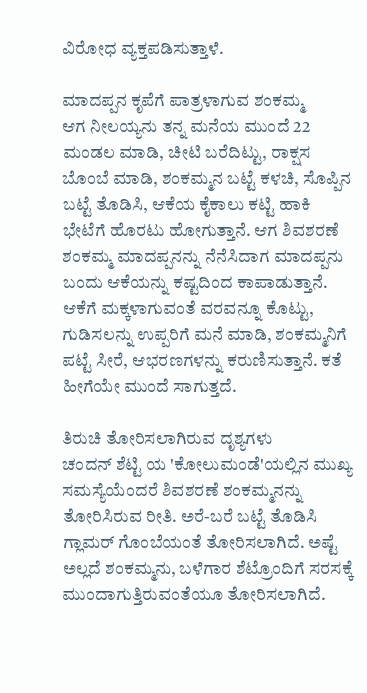ವಿರೋಧ ವ್ಯಕ್ತಪಡಿಸುತ್ತಾಳೆ.

ಮಾದಪ್ಪನ ಕೃಪೆಗೆ ಪಾತ್ರಳಾಗುವ ಶಂಕಮ್ಮ
ಆಗ ನೀಲಯ್ಯನು ತನ್ನ ಮನೆಯ ಮುಂದೆ 22 ಮಂಡಲ ಮಾಡಿ, ಚೀಟಿ ಬರೆದಿಟ್ಟು, ರಾಕ್ಷಸ ಬೊಂಬೆ ಮಾಡಿ, ಶಂಕಮ್ಮನ ಬಟ್ಟೆ ಕಳಚಿ, ಸೊಪ್ಪಿನ ಬಟ್ಟೆ ತೊಡಿಸಿ, ಆಕೆಯ ಕೈಕಾಲು ಕಟ್ಟಿ ಹಾಕಿ ಭೇಟೆಗೆ ಹೊರಟು ಹೋಗುತ್ತಾನೆ. ಆಗ ಶಿವಶರಣೆ ಶಂಕಮ್ಮ ಮಾದಪ್ಪನನ್ನು ನೆನೆಸಿದಾಗ ಮಾದಪ್ಪನು ಬಂದು ಆಕೆಯನ್ನು ಕಷ್ಟದಿಂದ ಕಾಪಾಡುತ್ತಾನೆ. ಆಕೆಗೆ ಮಕ್ಕಳಾಗುವಂತೆ ವರವನ್ನೂ ಕೊಟ್ಟು, ಗುಡಿಸಲನ್ನು ಉಪ್ಪರಿಗೆ ಮನೆ ಮಾಡಿ, ಶಂಕಮ್ಮನಿಗೆ ಪಟ್ಟೆ ಸೀರೆ, ಆಭರಣಗಳನ್ನು ಕರುಣಿಸುತ್ತಾನೆ. ಕತೆ ಹೀಗೆಯೇ ಮುಂದೆ ಸಾಗುತ್ತದೆ.

ತಿರುಚಿ ತೋರಿಸಲಾಗಿರುವ ದೃಶ್ಯಗಳು
ಚಂದನ್ ಶೆಟ್ಟಿ ಯ 'ಕೋಲುಮಂಡೆ'ಯಲ್ಲಿನ ಮುಖ್ಯ ಸಮಸ್ಯೆಯೆಂದರೆ ಶಿವಶರಣೆ ಶಂಕಮ್ಮನನ್ನು ತೋರಿಸಿರುವ ರೀತಿ. ಅರೆ-ಬರೆ ಬಟ್ಟೆ ತೊಡಿಸಿ ಗ್ಲಾಮರ್ ಗೊಂಬೆಯಂತೆ ತೋರಿಸಲಾಗಿದೆ. ಅಷ್ಟೆ ಅಲ್ಲದೆ ಶಂಕಮ್ಮನು, ಬಳೆಗಾರ ಶೆಟ್ರೊಂದಿಗೆ ಸರಸಕ್ಕೆ ಮುಂದಾಗುತ್ತಿರುವಂತೆಯೂ ತೋರಿಸಲಾಗಿದೆ.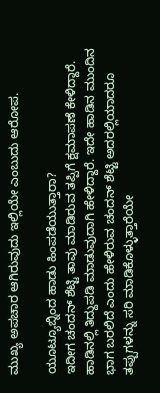ಮುಖ್ಯ ಅಪಚಾರ ಆಗಿರುವುದು ಇಲ್ಲಿಯೇ ಎಂಬುದು ಆರೋಪ.

ಯೂಟ್ಯೂಬ್ನಿಂದ ಹಾಡು ಹಿಂಪಡೆಯುತ್ತಾರಾ?
ಇದೀಗ ಚಂದನ್ ಶೆಟ್ಟಿ ತಾವು ಮಾಡಿರುವ ತಪ್ಪಿಗೆ ಕ್ಷಮಾಪಣೆ ಕೇಳಿದ್ದಾರೆ. ಹಾಡಿನಲ್ಲಿ ತಿದ್ದುಪಡಿ ಮಾಡುವುದಾಗಿ ಹೇಳಿದ್ದಾರೆ. ಇದೇ ಹಾಡಿನ ಮುಂದಿನ ಭಾಗ ಬರಲಿದೆ ಎಂದು ಹೇಳಿರುವ ಚಂದನ್ ಶೆಟ್ಟಿ ಅದರಲ್ಲಿಯಾದರೂ ತಪ್ಪುಗಳನ್ನು ಸರಿ ಮಾಡಿಕೊಳ್ಳುತ್ತಾರೆಯೇ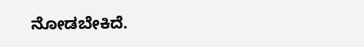ನೋಡಬೇಕಿದೆ.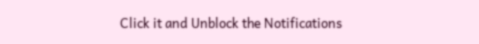Click it and Unblock the Notifications